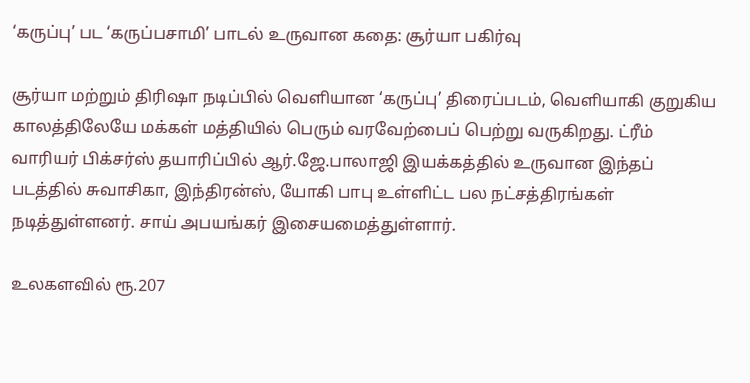‘கருப்பு’ பட ‘கருப்பசாமி’ பாடல் உருவான கதை: சூர்யா பகிர்வு

சூர்யா மற்றும் திரிஷா நடிப்பில் வெளியான ‘கருப்பு’ திரைப்படம், வெளியாகி குறுகிய காலத்திலேயே மக்கள் மத்தியில் பெரும் வரவேற்பைப் பெற்று வருகிறது. ட்ரீம் வாரியர் பிக்சர்ஸ் தயாரிப்பில் ஆர்.ஜே.பாலாஜி இயக்கத்தில் உருவான இந்தப் படத்தில் சுவாசிகா, இந்திரன்ஸ், யோகி பாபு உள்ளிட்ட பல நட்சத்திரங்கள் நடித்துள்ளனர். சாய் அபயங்கர் இசையமைத்துள்ளார்.

உலகளவில் ரூ.207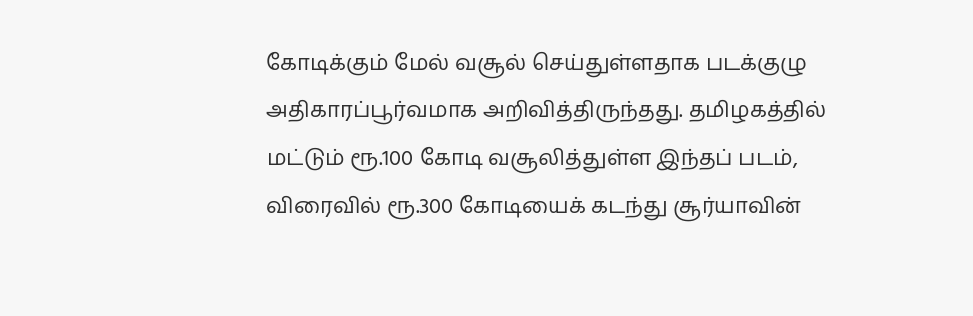கோடிக்கும் மேல் வசூல் செய்துள்ளதாக படக்குழு அதிகாரப்பூர்வமாக அறிவித்திருந்தது. தமிழகத்தில் மட்டும் ரூ.100 கோடி வசூலித்துள்ள இந்தப் படம், விரைவில் ரூ.300 கோடியைக் கடந்து சூர்யாவின்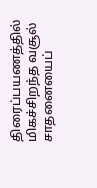திரைப்பயணத்தில் மிகச்சிறந்த வசூல் சாதனையைப்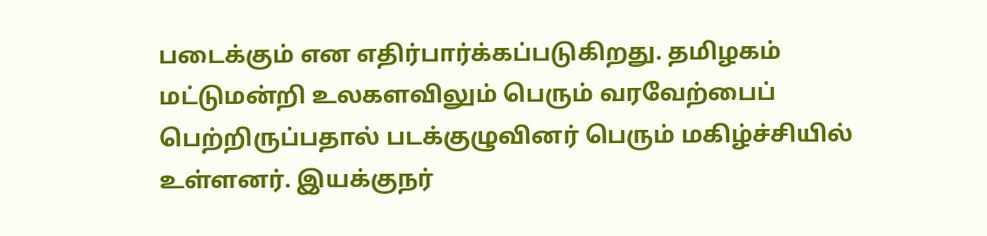படைக்கும் என எதிர்பார்க்கப்படுகிறது. தமிழகம் மட்டுமன்றி உலகளவிலும் பெரும் வரவேற்பைப் பெற்றிருப்பதால் படக்குழுவினர் பெரும் மகிழ்ச்சியில் உள்ளனர். இயக்குநர்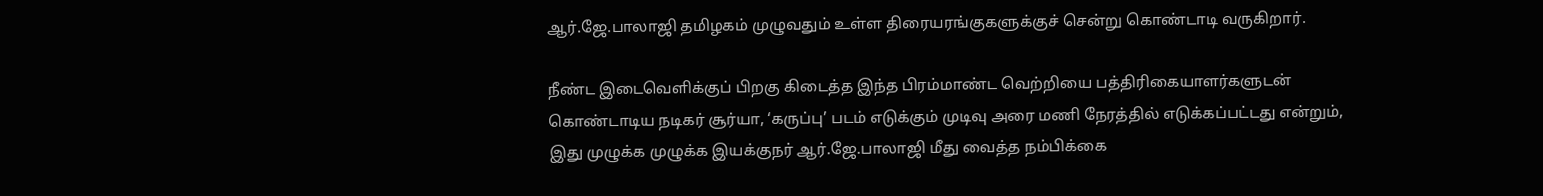ஆர்.ஜே.பாலாஜி தமிழகம் முழுவதும் உள்ள திரையரங்குகளுக்குச் சென்று கொண்டாடி வருகிறார்.

நீண்ட இடைவெளிக்குப் பிறகு கிடைத்த இந்த பிரம்மாண்ட வெற்றியை பத்திரிகையாளர்களுடன் கொண்டாடிய நடிகர் சூர்யா, ‘கருப்பு’ படம் எடுக்கும் முடிவு அரை மணி நேரத்தில் எடுக்கப்பட்டது என்றும், இது முழுக்க முழுக்க இயக்குநர் ஆர்.ஜே.பாலாஜி மீது வைத்த நம்பிக்கை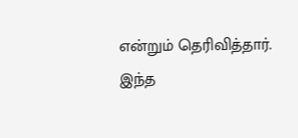என்றும் தெரிவித்தார். இந்த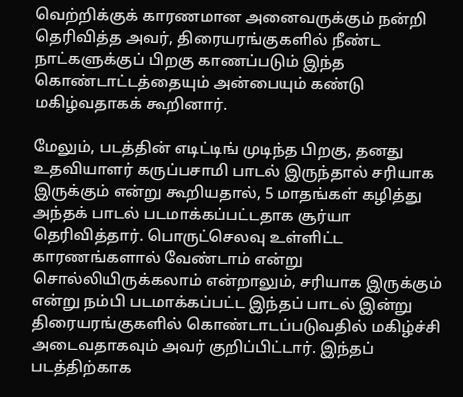வெற்றிக்குக் காரணமான அனைவருக்கும் நன்றி தெரிவித்த அவர், திரையரங்குகளில் நீண்ட நாட்களுக்குப் பிறகு காணப்படும் இந்த கொண்டாட்டத்தையும் அன்பையும் கண்டு மகிழ்வதாகக் கூறினார்.

மேலும், படத்தின் எடிட்டிங் முடிந்த பிறகு, தனது உதவியாளர் கருப்பசாமி பாடல் இருந்தால் சரியாக இருக்கும் என்று கூறியதால், 5 மாதங்கள் கழித்து அந்தக் பாடல் படமாக்கப்பட்டதாக சூர்யா தெரிவித்தார். பொருட்செலவு உள்ளிட்ட காரணங்களால் வேண்டாம் என்று சொல்லியிருக்கலாம் என்றாலும், சரியாக இருக்கும் என்று நம்பி படமாக்கப்பட்ட இந்தப் பாடல் இன்று திரையரங்குகளில் கொண்டாடப்படுவதில் மகிழ்ச்சி அடைவதாகவும் அவர் குறிப்பிட்டார். இந்தப் படத்திற்காக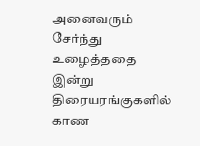அனைவரும் சேர்ந்து உழைத்ததை இன்று திரையரங்குகளில் காண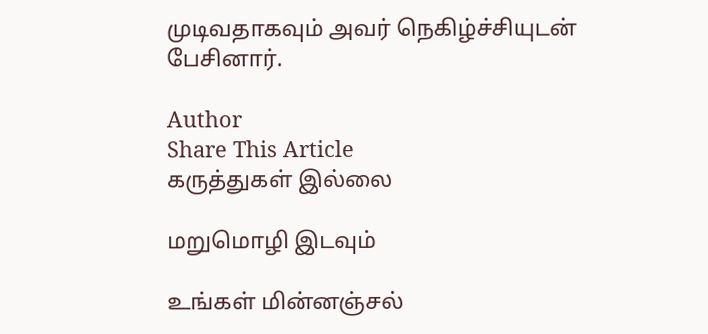முடிவதாகவும் அவர் நெகிழ்ச்சியுடன் பேசினார்.

Author
Share This Article
கருத்துகள் இல்லை

மறுமொழி இடவும்

உங்கள் மின்னஞ்சல்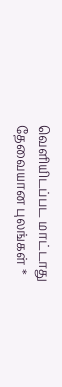வெளியிடப்பட மாட்டாது தேவையான புலங்கள் *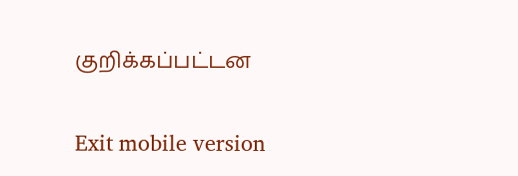குறிக்கப்பட்டன

Exit mobile version